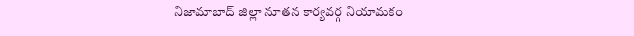నిజామాబాద్ జిల్లా నూతన కార్యవర్గ నియామకం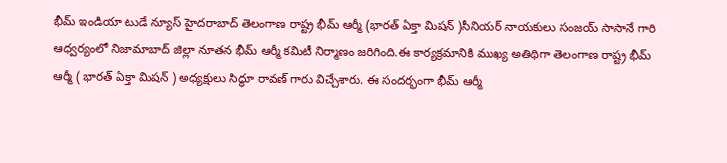భీమ్ ఇండియా టుడే న్యూస్ హైదరాబాద్ తెలంగాణ రాష్ట్ర భీమ్ ఆర్మీ (భారత్ ఏక్తా మిషన్ )సీనియర్ నాయకులు సంజయ్ సాసానే గారి ఆధ్వర్యంలో నిజామాబాద్ జిల్లా నూతన భీమ్ ఆర్మీ కమిటీ నిర్మాణం జరిగింది.ఈ కార్యక్రమానికి ముఖ్య అతిథిగా తెలంగాణ రాష్ట్ర భీమ్ ఆర్మీ ( భారత్ ఏక్తా మిషన్ ) అధ్యక్షులు సిద్ధూ రావణ్ గారు విచ్చేశారు. ఈ సందర్భంగా భీమ్ ఆర్మీ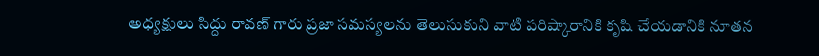అధ్యక్షులు సిద్దు రావణ్ గారు ప్రజా సమస్యలను తెలుసుకుని వాటి పరిష్కారానికి కృషి చేయడానికి నూతన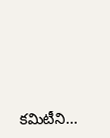కమిటీని...